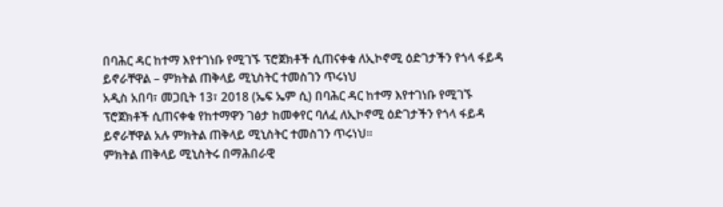በባሕር ዳር ከተማ እየተገነቡ የሚገኙ ፕሮጀክቶች ሲጠናቀቁ ለኢኮኖሚ ዕድገታችን የጎላ ፋይዳ ይኖራቸዋል – ምክትል ጠቅላይ ሚኒስትር ተመስገን ጥሩነህ
አዲስ አበባ፣ መጋቢት 13፣ 2018 (ኤፍ ኤም ሲ) በባሕር ዳር ከተማ እየተገነቡ የሚገኙ ፕሮጀክቶች ሲጠናቀቁ የከተማዋን ገፅታ ከመቀየር ባለፈ ለኢኮኖሚ ዕድገታችን የጎላ ፋይዳ ይኖራቸዋል አሉ ምክትል ጠቅላይ ሚኒስትር ተመስገን ጥሩነህ።
ምክትል ጠቅላይ ሚኒስትሩ በማሕበራዊ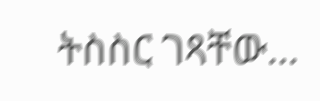ትስስር ገጻቸው…